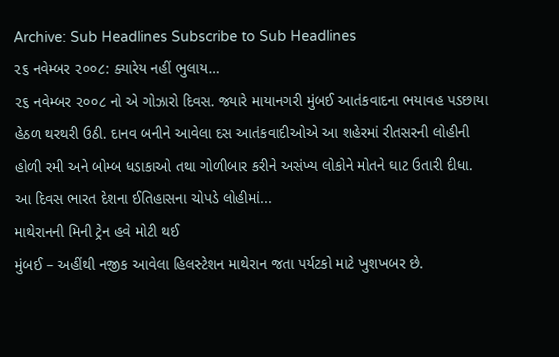Archive: Sub Headlines Subscribe to Sub Headlines
૨૬ નવેમ્બર ૨૦૦૮: ક્યારેય નહીં ભુલાય…
૨૬ નવેમ્બર ૨૦૦૮ નો એ ગોઝારો દિવસ. જ્યારે માયાનગરી મુંબઈ આતંકવાદના ભયાવહ પડછાયા હેઠળ થરથરી ઉઠી. દાનવ બનીને આવેલા દસ આતંકવાદીઓએ આ શહેરમાં રીતસરની લોહીની હોળી રમી અને બોમ્બ ધડાકાઓ તથા ગોળીબાર કરીને અસંખ્ય લોકોને મોતને ઘાટ ઉતારી દીધા.
આ દિવસ ભારત દેશના ઈતિહાસના ચોપડે લોહીમાં...
માથેરાનની મિની ટ્રેન હવે મોટી થઈ
મુંબઈ – અહીંથી નજીક આવેલા હિલસ્ટેશન માથેરાન જતા પર્યટકો માટે ખુશખબર છે.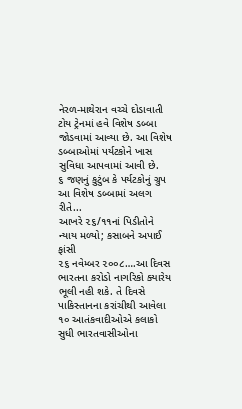નેરળ-માથેરાન વચ્ચે દોડાવાતી ટોય ટ્રેનમાં હવે વિશેષ ડબ્બા જોડવામાં આવ્યા છે. આ વિશેષ ડબ્બાઓમાં પર્યટકોને ખાસ સુવિધા આપવામાં આવી છે.
૬ જણનું કુટુંબ કે પર્યટકોનું ગ્રુપ આ વિશેષ ડબ્બામાં અલગ રીતે...
આખરે ૨૬/૧૧નાં પિડીતોને ન્યાય મળ્યો; કસાબને અપાઈ ફાંસી
૨૬ નવેમ્બર ૨૦૦૮….આ દિવસ ભારતના કરોડો નાગરિકો ક્યારેય ભૂલી નહી શકે. તે દિવસે પાકિસ્તાનના કરાંચીથી આવેલા ૧૦ આતંકવાદીઓએ કલાકો સુધી ભારતવાસીઓના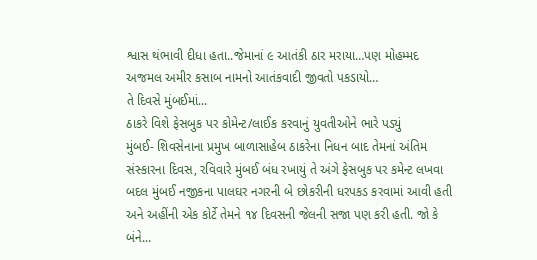શ્વાસ થંભાવી દીધા હતા..જેમાનાં ૯ આતંકી ઠાર મરાયા…પણ મોહમ્મદ અજમલ અમીર કસાબ નામનો આતંકવાદી જીવતો પકડાયો…
તે દિવસે મુંબઈમાં...
ઠાકરે વિશે ફેસબુક પર કોમેન્ટ/લાઈક કરવાનું યુવતીઓને ભારે પડ્યું
મુંબઈ- શિવસેનાના પ્રમુખ બાળાસાહેબ ઠાકરેના નિધન બાદ તેમનાં અંતિમ સંસ્કારના દિવસ, રવિવારે મુંબઈ બંધ રખાયું તે અંગે ફેસબુક પર કમેન્ટ લખવા બદલ મુંબઈ નજીકના પાલઘર નગરની બે છોકરીની ધરપકડ કરવામાં આવી હતી અને અહીંની એક કોર્ટે તેમને ૧૪ દિવસની જેલની સજા પણ કરી હતી. જો કે બંને...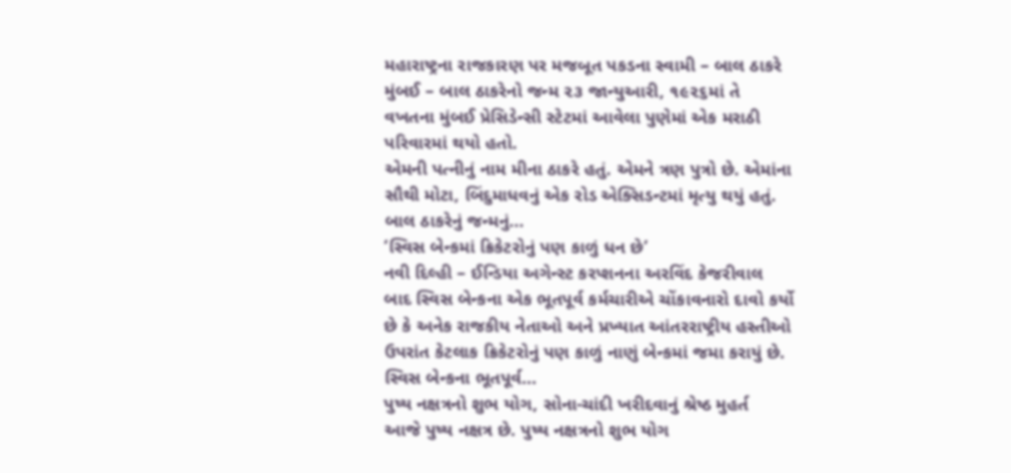મહારાષ્ટ્રના રાજકારણ પર મજબૂત પકડના સ્વામી – બાલ ઠાકરે
મુંબઈ – બાલ ઠાકરેનો જન્મ ૨૩ જાન્યુઆરી, ૧૯૨૬માં તે વખતના મુંબઈ પ્રેસિડેન્સી સ્ટેટમાં આવેલા પુણેમાં એક મરાઠી પરિવારમાં થયો હતો.
એમની પત્નીનું નામ મીના ઠાકરે હતું. એમને ત્રણ પુત્રો છે. એમાંના સૌથી મોટા, બિંદુમાધવનું એક રોડ એક્સિડન્ટમાં મૃત્યુ થયું હતું.
બાલ ઠાકરેનું જન્મનું...
‘સ્વિસ બેન્કમાં ક્રિકેટરોનું પણ કાળું ધન છે’
નવી દિલ્હી – ઈન્ડિયા અગેન્સ્ટ કરપ્શનના અરવિંદ કેજરીવાલ બાદ સ્વિસ બેન્કના એક ભૂતપૂર્વ કર્મચારીએ ચોંકાવનારો દાવો કર્યો છે કે અનેક રાજકીય નેતાઓ અને પ્રખ્યાત આંતરરાષ્ટ્રીય હસ્તીઓ ઉપરાંત કેટલાક ક્રિકેટરોનું પણ કાળું નાણું બેન્કમાં જમા કરાયું છે.
સ્વિસ બેન્કના ભૂતપૂર્વ...
પુષ્ય નક્ષત્રનો શુભ યોગ, સોના-ચાંદી ખરીદવાનું શ્રેષ્ઠ મુહર્ત
આજે પુષ્ય નક્ષત્ર છે. પુષ્ય નક્ષત્રનો શુભ યોગ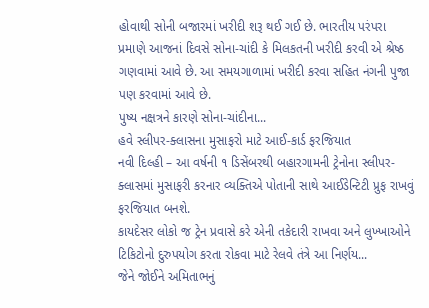હોવાથી સોની બજારમાં ખરીદી શરૂ થઈ ગઈ છે. ભારતીય પરંપરા પ્રમાણે આજનાં દિવસે સોના-ચાંદી કે મિલકતની ખરીદી કરવી એ શ્રેષ્ઠ ગણવામાં આવે છે. આ સમયગાળામાં ખરીદી કરવા સહિત નંગની પુજા પણ કરવામાં આવે છે.
પુષ્ય નક્ષત્રને કારણે સોના-ચાંદીના...
હવે સ્લીપર-ક્લાસના મુસાફરો માટે આઈ-કાર્ડ ફરજિયાત
નવી દિલ્હી – આ વર્ષની ૧ ડિસેંબરથી બહારગામની ટ્રેનોના સ્લીપર-ક્લાસમાં મુસાફરી કરનાર વ્યક્તિએ પોતાની સાથે આઈડેન્ટિટી પ્રુફ રાખવું ફરજિયાત બનશે.
કાયદેસર લોકો જ ટ્રેન પ્રવાસે કરે એની તકેદારી રાખવા અને લુખ્ખાઓને ટિકિટોનો દુરુપયોગ કરતા રોકવા માટે રેલવે તંત્રે આ નિર્ણય...
જેને જોઈને અમિતાભનું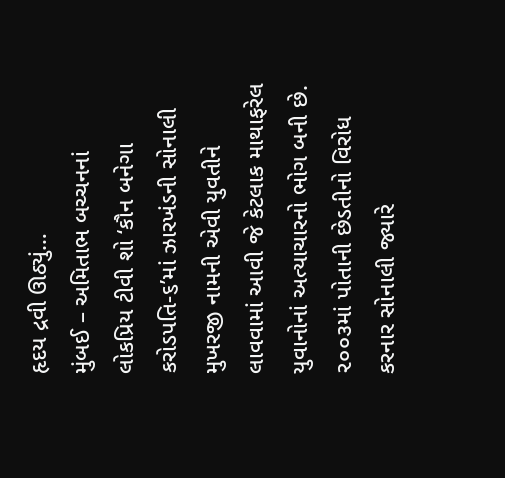હૃદય દ્રવી ઊઠ્યું…
મુંબઈ – અમિતાભ બચ્ચનનાં લોકપ્રિય ટીવી શો ‘કૌન બનેગા કરોડપતિ-૬’માં ઝારખંડની સોનાલી મુખરજી નામની એવી યુવતીને લાવવામાં આવી જે કેટલાક માથાફરેલ યુવાનોનાં અત્યાચારનો ભોગ બની છે.
૨૦૦૩માં પોતાની છેડતીનો વિરોધ કરનાર સોનાલી જ્યારે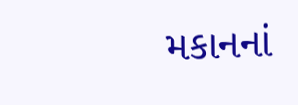મકાનનાં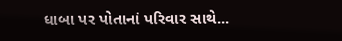ધાબા પર પોતાનાં પરિવાર સાથે...